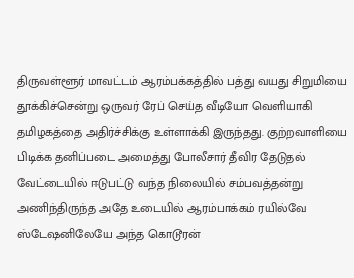திருவள்ளூர் மாவட்டம் ஆரம்பக்கத்தில் பத்து வயது சிறுமியை தூக்கிச்சென்று ஒருவர் ரேப் செய்த வீடியோ வெளியாகி தமிழகத்தை அதிர்ச்சிக்கு உள்ளாக்கி இருந்தது. குற்றவாளியை பிடிக்க தனிப்படை அமைத்து போலீசார் தீவிர தேடுதல் வேட்டையில் ஈடுபட்டு வந்த நிலையில் சம்பவத்தன்று அணிந்திருந்த அதே உடையில் ஆரம்பாக்கம் ரயில்வே ஸ்டேஷனிலேயே அந்த கொடூரன்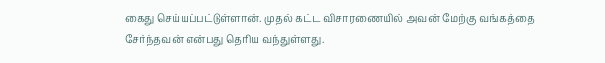கைது செய்யப்பட்டுள்ளான். முதல் கட்ட விசாரணையில் அவன் மேற்கு வங்கத்தை சேர்ந்தவன் என்பது தெரிய வந்துள்ளது.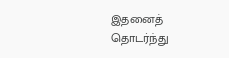இதனைத் தொடர்ந்து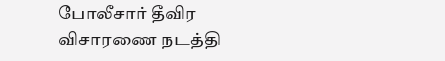போலீசார் தீவிர விசாரணை நடத்தி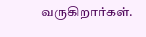வருகிறார்கள்.